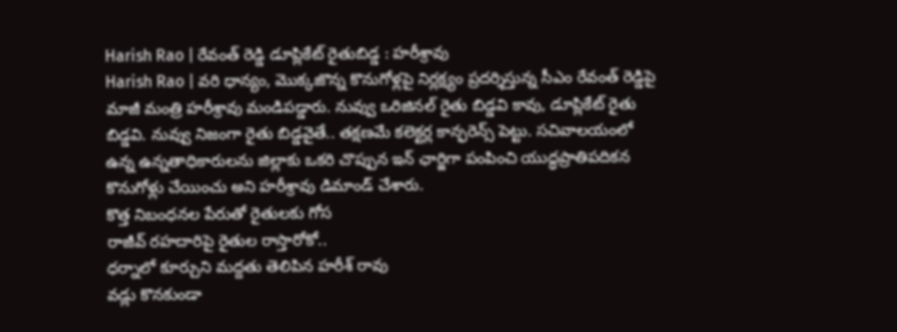Harish Rao | రేవంత్ రెడ్డి డూప్లికేట్ రైతుబిడ్డ : హరీశ్రావు
Harish Rao | వరి ధాన్యం, మొక్కజొన్న కొనుగోళ్లపై నిర్లక్ష్యం ప్రదర్శిస్తున్న సీఎం రేవంత్ రెడ్డిపై మాజీ మంత్రి హరీశ్రావు మండిపడ్డారు. నువ్వు ఒరిజినల్ రైతు బిడ్డవి కావు, డూప్లికేట్ రైతు బిడ్డవి. నువ్వు నిజంగా రైతు బిడ్డవైతే.. తక్షణమే కలెక్టర్ల కాన్ఫరెన్స్ పెట్టు. సచివాలయంలో ఉన్న ఉన్నతాధికారులను జిల్లాకు ఒకరి చొప్పున ఇన్ ఛార్జిగా పంపించి యుద్ధప్రాతిపదికన కొనుగోళ్లు చేయించు అని హరీశ్రావు డిమాండ్ చేశారు.
కొత్త నిబంధనల పేరుతో రైతులకు గోస
రాజీవ్ రహదారిపై రైతుల రాస్తారోకో..
ధర్నాలో కూర్చుని మద్దతు తెలిపిన హరీశ్ రావు
వడ్లు కొనకుండా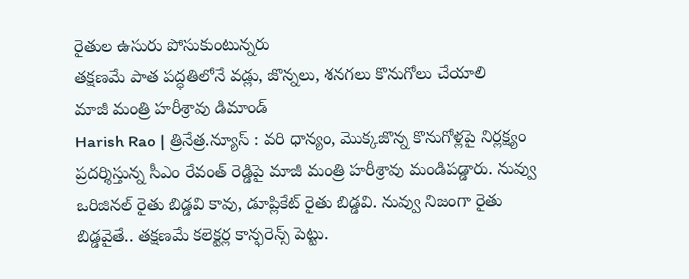రైతుల ఉసురు పోసుకుంటున్నరు
తక్షణమే పాత పద్ధతిలోనే వడ్లు, జొన్నలు, శనగలు కొనుగోలు చేయాలి
మాజీ మంత్రి హరీశ్రావు డిమాండ్
Harish Rao | త్రినేత్ర.న్యూస్ : వరి ధాన్యం, మొక్కజొన్న కొనుగోళ్లపై నిర్లక్ష్యం ప్రదర్శిస్తున్న సీఎం రేవంత్ రెడ్డిపై మాజీ మంత్రి హరీశ్రావు మండిపడ్డారు. నువ్వు ఒరిజినల్ రైతు బిడ్డవి కావు, డూప్లికేట్ రైతు బిడ్డవి. నువ్వు నిజంగా రైతు బిడ్డవైతే.. తక్షణమే కలెక్టర్ల కాన్ఫరెన్స్ పెట్టు.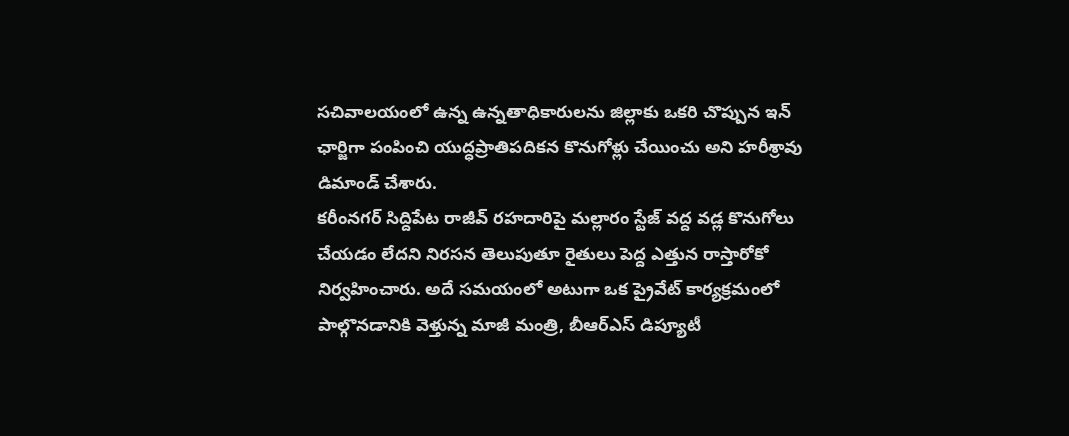సచివాలయంలో ఉన్న ఉన్నతాధికారులను జిల్లాకు ఒకరి చొప్పున ఇన్ ఛార్జిగా పంపించి యుద్ధప్రాతిపదికన కొనుగోళ్లు చేయించు అని హరీశ్రావు డిమాండ్ చేశారు.
కరీంనగర్ సిద్దిపేట రాజీవ్ రహదారిపై మల్లారం స్టేజ్ వద్ద వడ్ల కొనుగోలు చేయడం లేదని నిరసన తెలుపుతూ రైతులు పెద్ద ఎత్తున రాస్తారోకో నిర్వహించారు. అదే సమయంలో అటుగా ఒక ప్రైవేట్ కార్యక్రమంలో పాల్గొనడానికి వెళ్తున్న మాజీ మంత్రి, బీఆర్ఎస్ డిప్యూటీ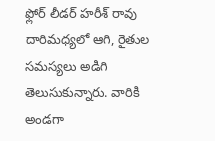ఫ్లోర్ లీడర్ హరీశ్ రావు దారిమధ్యలో ఆగి, రైతుల సమస్యలు అడిగి తెలుసుకున్నారు. వారికి అండగా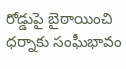రోడ్డుపై బైఠాయించి ధర్నాకు సంఘీభావం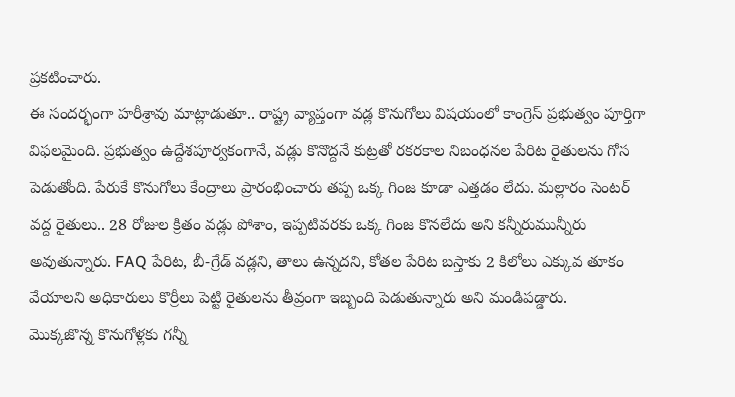ప్రకటించారు.
ఈ సందర్భంగా హరీశ్రావు మాట్లాడుతూ.. రాష్ట్ర వ్యాప్తంగా వడ్ల కొనుగోలు విషయంలో కాంగ్రెస్ ప్రభుత్వం పూర్తిగా విఫలమైంది. ప్రభుత్వం ఉద్దేశపూర్వకంగానే, వడ్లు కొనొద్దనే కుట్రతో రకరకాల నిబంధనల పేరిట రైతులను గోస పెడుతోంది. పేరుకే కొనుగోలు కేంద్రాలు ప్రారంభించారు తప్ప ఒక్క గింజ కూడా ఎత్తడం లేదు. మల్లారం సెంటర్ వద్ద రైతులు.. 28 రోజుల క్రితం వడ్లు పోశాం, ఇప్పటివరకు ఒక్క గింజ కొనలేదు అని కన్నీరుమున్నీరు అవుతున్నారు. FAQ పేరిట, బీ-గ్రేడ్ వడ్లని, తాలు ఉన్నదని, కోతల పేరిట బస్తాకు 2 కిలోలు ఎక్కువ తూకం వేయాలని అధికారులు కొర్రీలు పెట్టి రైతులను తీవ్రంగా ఇబ్బంది పెడుతున్నారు అని మండిపడ్డారు.
మొక్కజొన్న కొనుగోళ్లకు గన్నీ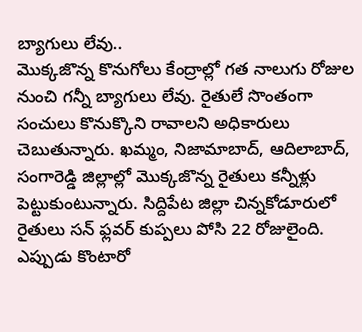బ్యాగులు లేవు..
మొక్కజొన్న కొనుగోలు కేంద్రాల్లో గత నాలుగు రోజుల నుంచి గన్నీ బ్యాగులు లేవు. రైతులే సొంతంగా సంచులు కొనుక్కొని రావాలని అధికారులు చెబుతున్నారు. ఖమ్మం, నిజామాబాద్, ఆదిలాబాద్, సంగారెడ్డి జిల్లాల్లో మొక్కజొన్న రైతులు కన్నీళ్లు పెట్టుకుంటున్నారు. సిద్దిపేట జిల్లా చిన్నకోడూరులో రైతులు సన్ ఫ్లవర్ కుప్పలు పోసి 22 రోజులైంది. ఎప్పుడు కొంటారో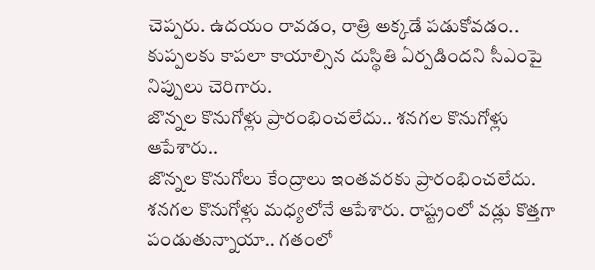చెప్పరు. ఉదయం రావడం, రాత్రి అక్కడే పడుకోవడం.. కుప్పలకు కాపలా కాయాల్సిన దుస్థితి ఏర్పడిందని సీఎంపై నిప్పులు చెరిగారు.
జొన్నల కొనుగోళ్లు ప్రారంభించలేదు.. శనగల కొనుగోళ్లు ఆపేశారు..
జొన్నల కొనుగోలు కేంద్రాలు ఇంతవరకు ప్రారంభించలేదు. శనగల కొనుగోళ్లు మధ్యలోనే ఆపేశారు. రాష్ట్రంలో వడ్లు కొత్తగా పండుతున్నాయా.. గతంలో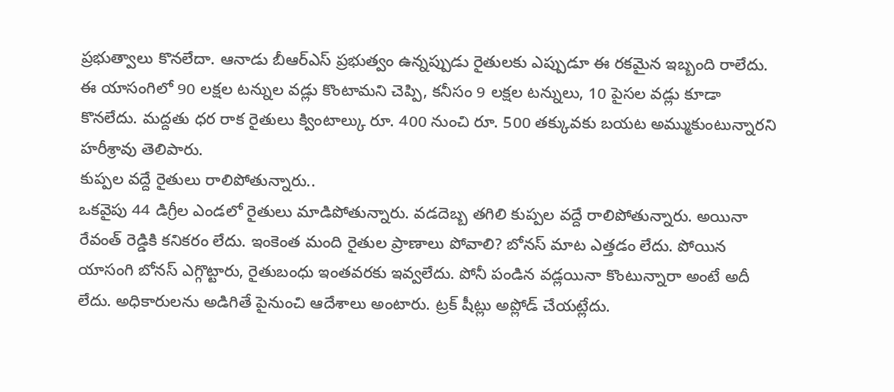ప్రభుత్వాలు కొనలేదా. ఆనాడు బీఆర్ఎస్ ప్రభుత్వం ఉన్నప్పుడు రైతులకు ఎప్పుడూ ఈ రకమైన ఇబ్బంది రాలేదు. ఈ యాసంగిలో 90 లక్షల టన్నుల వడ్లు కొంటామని చెప్పి, కనీసం 9 లక్షల టన్నులు, 10 పైసల వడ్లు కూడా కొనలేదు. మద్దతు ధర రాక రైతులు క్వింటాల్కు రూ. 400 నుంచి రూ. 500 తక్కువకు బయట అమ్ముకుంటున్నారని హరీశ్రావు తెలిపారు.
కుప్పల వద్దే రైతులు రాలిపోతున్నారు..
ఒకవైపు 44 డిగ్రీల ఎండలో రైతులు మాడిపోతున్నారు. వడదెబ్బ తగిలి కుప్పల వద్దే రాలిపోతున్నారు. అయినా రేవంత్ రెడ్డికి కనికరం లేదు. ఇంకెంత మంది రైతుల ప్రాణాలు పోవాలి? బోనస్ మాట ఎత్తడం లేదు. పోయిన యాసంగి బోనస్ ఎగ్గొట్టారు, రైతుబంధు ఇంతవరకు ఇవ్వలేదు. పోనీ పండిన వడ్లయినా కొంటున్నారా అంటే అదీ లేదు. అధికారులను అడిగితే పైనుంచి ఆదేశాలు అంటారు. ట్రక్ షీట్లు అప్లోడ్ చేయట్లేదు.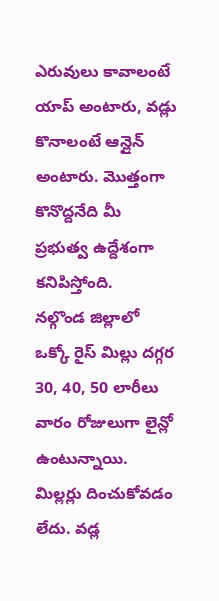ఎరువులు కావాలంటే యాప్ అంటారు, వడ్లు కొనాలంటే ఆన్లైన్ అంటారు. మొత్తంగా కొనొద్దనేది మీ ప్రభుత్వ ఉద్దేశంగా కనిపిస్తోంది.
నల్గొండ జిల్లాలో ఒక్కో రైస్ మిల్లు దగ్గర 30, 40, 50 లారీలు వారం రోజులుగా లైన్లో ఉంటున్నాయి. మిల్లర్లు దించుకోవడం లేదు. వడ్ల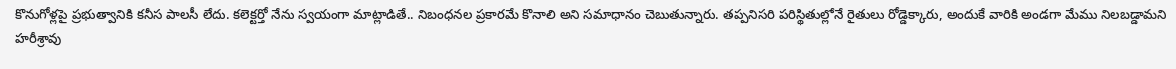కొనుగోళ్లపై ప్రభుత్వానికి కనీస పాలసీ లేదు. కలెక్టర్తో నేను స్వయంగా మాట్లాడితే.. నిబంధనల ప్రకారమే కొనాలి అని సమాధానం చెబుతున్నారు. తప్పనిసరి పరిస్థితుల్లోనే రైతులు రోడ్డెక్కారు, అందుకే వారికి అండగా మేము నిలబడ్డామని హరీశ్రావు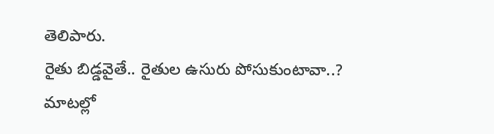తెలిపారు.
రైతు బిడ్డవైతే.. రైతుల ఉసురు పోసుకుంటావా..?
మాటల్లో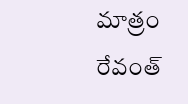మాత్రం రేవంత్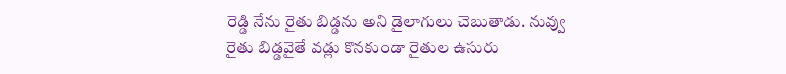రెడ్డి నేను రైతు బిడ్డను అని డైలాగులు చెబుతాడు. నువ్వు రైతు బిడ్డవైతే వడ్లు కొనకుండా రైతుల ఉసురు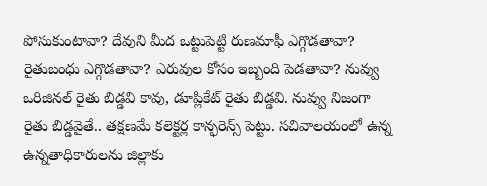పోసుకుంటావా? దేవుని మీద ఒట్టుపెట్టి రుణమాఫీ ఎగ్గొడతావా? రైతుబంధు ఎగ్గొడతావా? ఎరువుల కోసం ఇబ్బంది పెడతావా? నువ్వు ఒరిజినల్ రైతు బిడ్డవి కావు, డూప్లికేట్ రైతు బిడ్డవి. నువ్వు నిజంగా రైతు బిడ్డవైతే.. తక్షణమే కలెక్టర్ల కాన్ఫరెన్స్ పెట్టు. సచివాలయంలో ఉన్న ఉన్నతాధికారులను జిల్లాకు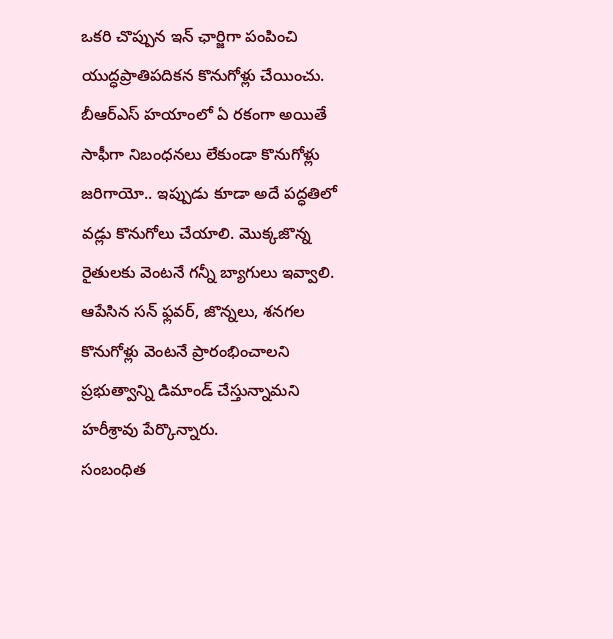ఒకరి చొప్పున ఇన్ ఛార్జిగా పంపించి యుద్ధప్రాతిపదికన కొనుగోళ్లు చేయించు. బీఆర్ఎస్ హయాంలో ఏ రకంగా అయితే సాఫీగా నిబంధనలు లేకుండా కొనుగోళ్లు జరిగాయో.. ఇప్పుడు కూడా అదే పద్ధతిలో వడ్లు కొనుగోలు చేయాలి. మొక్కజొన్న రైతులకు వెంటనే గన్నీ బ్యాగులు ఇవ్వాలి. ఆపేసిన సన్ ఫ్లవర్, జొన్నలు, శనగల కొనుగోళ్లు వెంటనే ప్రారంభించాలని ప్రభుత్వాన్ని డిమాండ్ చేస్తున్నామని హరీశ్రావు పేర్కొన్నారు.
సంబంధిత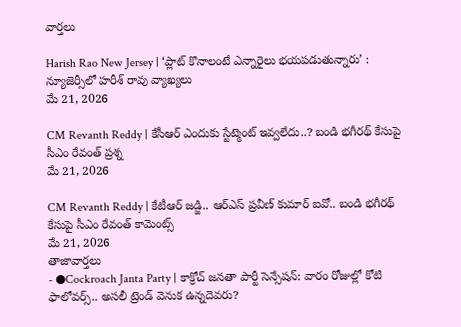వార్తలు

Harish Rao New Jersey | ‘ప్లాట్ కొనాలంటే ఎన్నారైలు భయపడుతున్నారు’ : న్యూజెర్సీలో హరీశ్ రావు వ్యాఖ్యలు
మే 21, 2026

CM Revanth Reddy | కేసీఆర్ ఎందుకు స్టేట్మెంట్ ఇవ్వలేదు..? బండి భగీరథ్ కేసుపై సీఎం రేవంత్ ప్రశ్న
మే 21, 2026

CM Revanth Reddy | కేటీఆర్ జడ్జి.. ఆర్ఎస్ ప్రవీణ్ కుమార్ ఐవో.. బండి భగీరథ్ కేసుపై సీఎం రేవంత్ కామెంట్స్
మే 21, 2026
తాజావార్తలు
- ●Cockroach Janta Party | కాక్రోచ్ జనతా పార్టీ సెన్సేషన్: వారం రోజుల్లో కోటి ఫాలోవర్స్.. అసలీ ట్రెండ్ వెనుక ఉన్నదెవరు?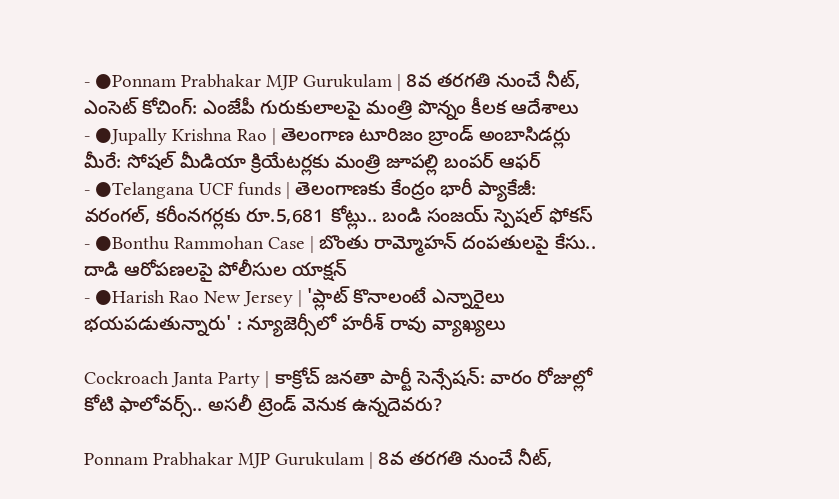- ●Ponnam Prabhakar MJP Gurukulam | 8వ తరగతి నుంచే నీట్, ఎంసెట్ కోచింగ్: ఎంజేపీ గురుకులాలపై మంత్రి పొన్నం కీలక ఆదేశాలు
- ●Jupally Krishna Rao | తెలంగాణ టూరిజం బ్రాండ్ అంబాసిడర్లు మీరే: సోషల్ మీడియా క్రియేటర్లకు మంత్రి జూపల్లి బంపర్ ఆఫర్
- ●Telangana UCF funds | తెలంగాణకు కేంద్రం భారీ ప్యాకేజీ: వరంగల్, కరీంనగర్లకు రూ.5,681 కోట్లు.. బండి సంజయ్ స్పెషల్ ఫోకస్
- ●Bonthu Rammohan Case | బొంతు రామ్మోహన్ దంపతులపై కేసు.. దాడి ఆరోపణలపై పోలీసుల యాక్షన్
- ●Harish Rao New Jersey | 'ప్లాట్ కొనాలంటే ఎన్నారైలు భయపడుతున్నారు' : న్యూజెర్సీలో హరీశ్ రావు వ్యాఖ్యలు

Cockroach Janta Party | కాక్రోచ్ జనతా పార్టీ సెన్సేషన్: వారం రోజుల్లో కోటి ఫాలోవర్స్.. అసలీ ట్రెండ్ వెనుక ఉన్నదెవరు?

Ponnam Prabhakar MJP Gurukulam | 8వ తరగతి నుంచే నీట్,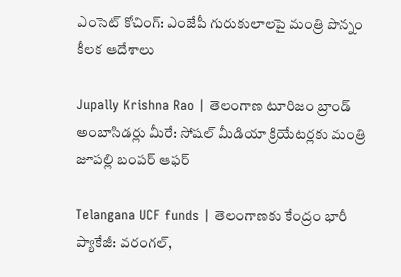ఎంసెట్ కోచింగ్: ఎంజేపీ గురుకులాలపై మంత్రి పొన్నం కీలక ఆదేశాలు

Jupally Krishna Rao | తెలంగాణ టూరిజం బ్రాండ్ అంబాసిడర్లు మీరే: సోషల్ మీడియా క్రియేటర్లకు మంత్రి జూపల్లి బంపర్ ఆఫర్

Telangana UCF funds | తెలంగాణకు కేంద్రం భారీ ప్యాకేజీ: వరంగల్,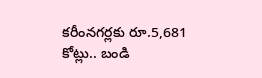కరీంనగర్లకు రూ.5,681 కోట్లు.. బండి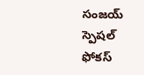సంజయ్ స్పెషల్ ఫోకస్